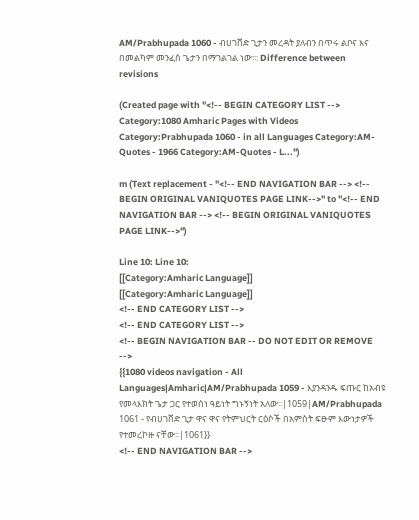AM/Prabhupada 1060 - ብሀገቨድ ጊታን መረዳት ያለብን በጥሩ ልቦና እና በመልካም መንፈስ ጌታን በማገልገል ነው፡፡: Difference between revisions

(Created page with "<!-- BEGIN CATEGORY LIST --> Category:1080 Amharic Pages with Videos Category:Prabhupada 1060 - in all Languages Category:AM-Quotes - 1966 Category:AM-Quotes - L...")

m (Text replacement - "<!-- END NAVIGATION BAR --> <!-- BEGIN ORIGINAL VANIQUOTES PAGE LINK-->" to "<!-- END NAVIGATION BAR --> <!-- BEGIN ORIGINAL VANIQUOTES PAGE LINK-->")

Line 10: Line 10:
[[Category:Amharic Language]]
[[Category:Amharic Language]]
<!-- END CATEGORY LIST -->
<!-- END CATEGORY LIST -->
<!-- BEGIN NAVIGATION BAR -- DO NOT EDIT OR REMOVE -->
{{1080 videos navigation - All Languages|Amharic|AM/Prabhupada 1059 - እያንዳንዱ ፍጡር ከአብዩ የመላእክት ጌታ ጋር የተወሰነ ዓይነት ግኑኝነት አለው፡፡|1059|AM/Prabhupada 1061 - የብሀገቨድ ጊታ ዋና ዋና የትምህርት ርዕሶች በአምስት ፍፁም እውነታዎች የተመረኮዙ ናቸው፡፡|1061}}
<!-- END NAVIGATION BAR -->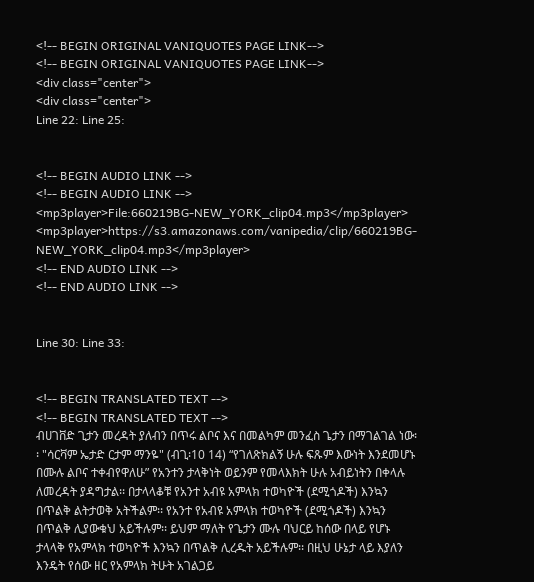<!-- BEGIN ORIGINAL VANIQUOTES PAGE LINK-->
<!-- BEGIN ORIGINAL VANIQUOTES PAGE LINK-->
<div class="center">
<div class="center">
Line 22: Line 25:


<!-- BEGIN AUDIO LINK -->
<!-- BEGIN AUDIO LINK -->
<mp3player>File:660219BG-NEW_YORK_clip04.mp3</mp3player>
<mp3player>https://s3.amazonaws.com/vanipedia/clip/660219BG-NEW_YORK_clip04.mp3</mp3player>
<!-- END AUDIO LINK -->
<!-- END AUDIO LINK -->


Line 30: Line 33:


<!-- BEGIN TRANSLATED TEXT -->
<!-- BEGIN TRANSLATED TEXT -->
ብሀገቨድ ጊታን መረዳት ያለብን በጥሩ ልቦና እና በመልካም መንፈስ ጌታን በማገልገል ነው፡፡ "ሳርቫም ኤታድ ርታም ማንዬ" (ብጊ፡10 14) “የገለጽክልኝ ሁሉ ፍጹም እውነት እንደመሆኑ በሙሉ ልቦና ተቀብየዋለሁ” የአንተን ታላቅነት ወይንም የመላእክት ሁሉ አብይነትን በቀላሉ ለመረዳት ያዳግታል፡፡ በታላላቆቹ የአንተ አብዩ አምላክ ተወካዮች (ደሚጎዶች) እንኳን በጥልቅ ልትታወቅ አትችልም፡፡ የአንተ የአብዩ አምላክ ተወካዮች (ደሚጎዶች) እንኳን በጥልቅ ሊያውቁህ አይችሉም፡፡ ይህም ማለት የጌታን ሙሉ ባህርይ ከሰው በላይ የሆኑ ታላላቅ የአምላክ ተወካዮች እንኳን በጥልቅ ሊረዱት አይችሉም፡፡ በዚህ ሁኔታ ላይ እያለን እንዴት የሰው ዘር የአምላክ ትሁት አገልጋይ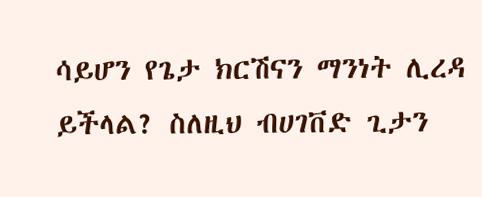ሳይሆን የጌታ ክርሽናን ማንነት ሊረዳ ይችላል? ስለዚህ ብሀገቨድ ጊታን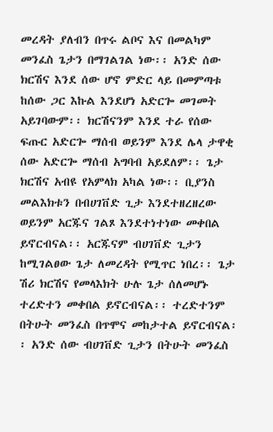መረዳት ያለብን በጥሩ ልቦና እና በመልካም መንፈስ ጌታን በማገልገል ነው፡፡ አንድ ሰው ክርሽና እንደ ሰው ሆኖ ምድር ላይ በመምጣቱ ከሰው ጋር እኩል እንደሆነ አድርጐ መገመት አይገባውም፡፡ ክርሽናንም እንደ ተራ የሰው ፍጡር አድርጐ ማሰብ ወይንም እንደ ሌላ ታዋቂ ሰው አድርጐ ማሰብ አግባብ አይደለም፡፡ ጌታ ክርሽና አብዩ የአምላክ አካል ነው፡፡ ቢያንስ መልእክቱን በብሀገቨድ ጊታ እንደተዘረዘረው ወይንም አርጁና ገልጾ እንደተነተነው መቀበል ይኖርብናል፡፡ አርጁናም ብሀገቨድ ጊታን ከሚገልፀው ጌታ ለመረዳት የሚጥር ነበረ፡፡ ጌታ ሽሪ ክርሽና የመላእክት ሁሉ ጌታ ሰለመሆኑ ተረድተን መቀበል ይኖርብናል፡፡ ተረድተንም በትሁት መንፈስ በጥሞና መከታተል ይኖርብናል፡፡ አንድ ሰው ብሀገቨድ ጊታን በትሁት መንፈስ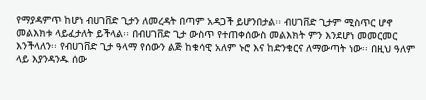የማያዳምጥ ከሆነ ብሀገቨድ ጊታን ለመረዳት በጣም አዳጋች ይሆንበታል፡፡ ብሀገቨድ ጊታም ሚስጥር ሆኖ መልእክቱ ላይፈታለት ይችላል፡፡ በብሀገቨድ ጊታ ውስጥ የተጠቀሰውስ መልእክት ምን እንደሆነ መመርመር እንችላለን፡፡ የብሀገቨድ ጊታ ዓላማ የሰውን ልጅ ከቁሳዊ አለም ኑሮ እና ከድንቁርና ለማውጣት ነው፡፡ በዚህ ዓለም ላይ እያንዳንዱ ሰው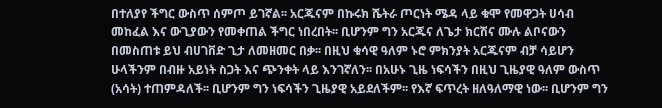በተለያየ ችግር ውስጥ ሰምጦ ይገኛል፡፡ አርጁናም በኩሩክ ሼትራ ጦርነት ሜዳ ላይ ቁሞ የመዋጋት ሀሳብ መከፈል እና ውጊያውን የመቀጠል ችግር ነበረበት፡፡ ቢሆንም ግን አርጁና ለጌታ ክርሽና ሙሉ ልቦናውን በመስጠቱ ይህ ብሀገቨድ ጊታ ለመዘመር በቃ፡፡ በዚህ ቁሳዊ ዓለም ኑሮ ምክንያት አርጁናም ብቻ ሳይሆን ሁላችንም በብዙ አይነት ስጋት እና ጭንቀት ላይ እንገኛለን፡፡ በአሁኑ ጊዜ ነፍሳችን በዚህ ጊዜያዊ ዓለም ውስጥ (አሳት) ተጠምዳለች፡፡ ቢሆንም ግን ነፍሳችን ጊዜያዊ አይደለችም፡፡ የእኛ ፍጥረት ዘለዓለማዊ ነው፡፡ ቢሆንም ግን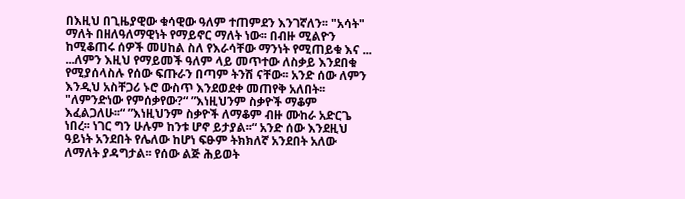በእዚህ በጊዜያዊው ቁሳዊው ዓለም ተጠምደን እንገኛለን፡፡ "አሳት" ማለት በዘለዓለማዊነት የማይኖር ማለት ነው፡፡ በብዙ ሚልዮን ከሚቆጠሩ ሰዎች መሀከል ስለ የእራሳቸው ማንነት የሚጠይቁ እና ... ...ለምን እዚህ የማይመች ዓለም ላይ መጥተው ለስቃይ እንደበቁ የሚያሰላስሉ የሰው ፍጡራን በጣም ትንሽ ናቸው፡፡ አንድ ሰው ለምን እንዲህ አስቸጋሪ ኑሮ ውስጥ እንደወደቀ መጠየቅ አለበት፡፡ "ለምንድነው የምሰቃየው?“ ”እነዚህንም ስቃዮች ማቆም እፈልጋለሁ፡፡“ ”እነዚህንም ስቃዮች ለማቆም ብዙ ሙከራ አድርጌ ነበረ፡፡ ነገር ግን ሁሉም ከንቱ ሆኖ ይታያል፡፡“ አንድ ሰው እንደዚህ ዓይነት አንደበት የሌለው ከሆነ ፍፁም ትክክለኛ አንደበት አለው ለማለት ያዳግታል፡፡ የሰው ልጅ ሕይወት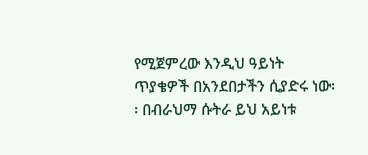የሚጀምረው እንዲህ ዓይነት ጥያቄዎች በአንደበታችን ሲያድሩ ነው፡፡ በብራህማ ሱትራ ይህ አይነቱ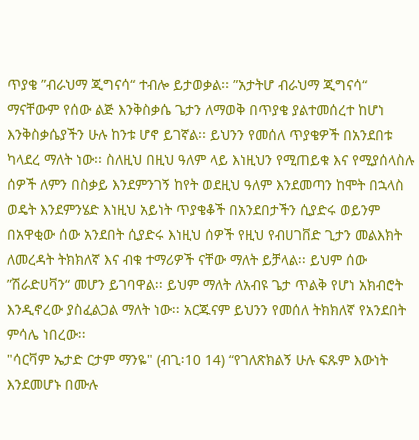ጥያቄ ”ብራህማ ጂግናሳ“ ተብሎ ይታወቃል፡፡ ”አታትሆ ብራህማ ጂግናሳ“ ማናቸውም የሰው ልጅ እንቅስቃሴ ጌታን ለማወቅ በጥያቄ ያልተመሰረተ ከሆነ እንቅስቃሴያችን ሁሉ ከንቱ ሆኖ ይገኛል፡፡ ይህንን የመሰለ ጥያቄዎች በአንደበቱ ካላደረ ማለት ነው፡፡ ስለዚህ በዚህ ዓለም ላይ እነዚህን የሚጠይቁ እና የሚያሰላስሉ ሰዎች ለምን በስቃይ እንደምንገኝ ከየት ወደዚህ ዓለም እንደመጣን ከሞት በኋላስ ወዴት እንደምንሄድ እነዚህ አይነት ጥያቄቆች በአንደበታችን ሲያድሩ ወይንም በአዋቂው ሰው አንደበት ሲያድሩ እነዚህ ሰዎች የዚህ የብሀገቨድ ጊታን መልእክት ለመረዳት ትክክለኛ እና ብቁ ተማሪዎች ናቸው ማለት ይቻላል፡፡ ይህም ሰው ”ሽራድሀቫን“ መሆን ይገባዋል፡፡ ይህም ማለት ለአብዩ ጌታ ጥልቅ የሆነ አክብሮት እንዲኖረው ያስፈልጋል ማለት ነው፡፡ አርጁናም ይህንን የመሰለ ትክክለኛ የአንደበት ምሳሌ ነበረው፡፡
"ሳርቫም ኤታድ ርታም ማንዬ" (ብጊ፡10 14) “የገለጽክልኝ ሁሉ ፍጹም እውነት እንደመሆኑ በሙሉ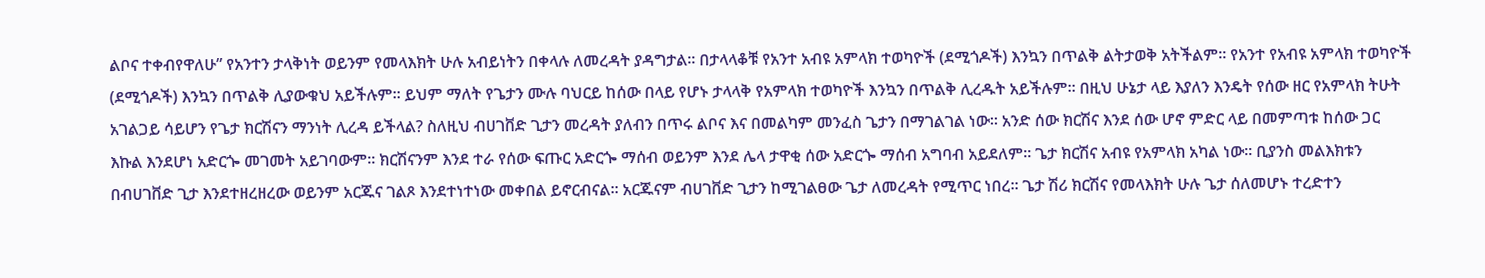ልቦና ተቀብየዋለሁ” የአንተን ታላቅነት ወይንም የመላእክት ሁሉ አብይነትን በቀላሉ ለመረዳት ያዳግታል፡፡ በታላላቆቹ የአንተ አብዩ አምላክ ተወካዮች (ደሚጎዶች) እንኳን በጥልቅ ልትታወቅ አትችልም፡፡ የአንተ የአብዩ አምላክ ተወካዮች (ደሚጎዶች) እንኳን በጥልቅ ሊያውቁህ አይችሉም፡፡ ይህም ማለት የጌታን ሙሉ ባህርይ ከሰው በላይ የሆኑ ታላላቅ የአምላክ ተወካዮች እንኳን በጥልቅ ሊረዱት አይችሉም፡፡ በዚህ ሁኔታ ላይ እያለን እንዴት የሰው ዘር የአምላክ ትሁት አገልጋይ ሳይሆን የጌታ ክርሽናን ማንነት ሊረዳ ይችላል? ስለዚህ ብሀገቨድ ጊታን መረዳት ያለብን በጥሩ ልቦና እና በመልካም መንፈስ ጌታን በማገልገል ነው፡፡ አንድ ሰው ክርሽና እንደ ሰው ሆኖ ምድር ላይ በመምጣቱ ከሰው ጋር እኩል እንደሆነ አድርጐ መገመት አይገባውም፡፡ ክርሽናንም እንደ ተራ የሰው ፍጡር አድርጐ ማሰብ ወይንም እንደ ሌላ ታዋቂ ሰው አድርጐ ማሰብ አግባብ አይደለም፡፡ ጌታ ክርሽና አብዩ የአምላክ አካል ነው፡፡ ቢያንስ መልእክቱን በብሀገቨድ ጊታ እንደተዘረዘረው ወይንም አርጁና ገልጾ እንደተነተነው መቀበል ይኖርብናል፡፡ አርጁናም ብሀገቨድ ጊታን ከሚገልፀው ጌታ ለመረዳት የሚጥር ነበረ፡፡ ጌታ ሽሪ ክርሽና የመላእክት ሁሉ ጌታ ሰለመሆኑ ተረድተን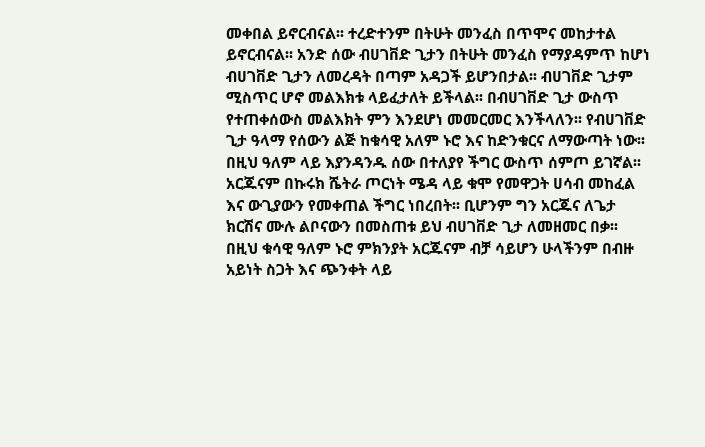መቀበል ይኖርብናል፡፡ ተረድተንም በትሁት መንፈስ በጥሞና መከታተል ይኖርብናል፡፡ አንድ ሰው ብሀገቨድ ጊታን በትሁት መንፈስ የማያዳምጥ ከሆነ ብሀገቨድ ጊታን ለመረዳት በጣም አዳጋች ይሆንበታል፡፡ ብሀገቨድ ጊታም ሚስጥር ሆኖ መልእክቱ ላይፈታለት ይችላል፡፡ በብሀገቨድ ጊታ ውስጥ የተጠቀሰውስ መልእክት ምን እንደሆነ መመርመር እንችላለን፡፡ የብሀገቨድ ጊታ ዓላማ የሰውን ልጅ ከቁሳዊ አለም ኑሮ እና ከድንቁርና ለማውጣት ነው፡፡ በዚህ ዓለም ላይ እያንዳንዱ ሰው በተለያየ ችግር ውስጥ ሰምጦ ይገኛል፡፡ አርጁናም በኩሩክ ሼትራ ጦርነት ሜዳ ላይ ቁሞ የመዋጋት ሀሳብ መከፈል እና ውጊያውን የመቀጠል ችግር ነበረበት፡፡ ቢሆንም ግን አርጁና ለጌታ ክርሽና ሙሉ ልቦናውን በመስጠቱ ይህ ብሀገቨድ ጊታ ለመዘመር በቃ፡፡ በዚህ ቁሳዊ ዓለም ኑሮ ምክንያት አርጁናም ብቻ ሳይሆን ሁላችንም በብዙ አይነት ስጋት እና ጭንቀት ላይ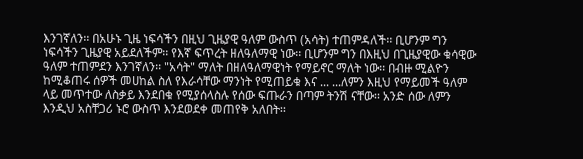እንገኛለን፡፡ በአሁኑ ጊዜ ነፍሳችን በዚህ ጊዜያዊ ዓለም ውስጥ (አሳት) ተጠምዳለች፡፡ ቢሆንም ግን ነፍሳችን ጊዜያዊ አይደለችም፡፡ የእኛ ፍጥረት ዘለዓለማዊ ነው፡፡ ቢሆንም ግን በእዚህ በጊዜያዊው ቁሳዊው ዓለም ተጠምደን እንገኛለን፡፡ "አሳት" ማለት በዘለዓለማዊነት የማይኖር ማለት ነው፡፡ በብዙ ሚልዮን ከሚቆጠሩ ሰዎች መሀከል ስለ የእራሳቸው ማንነት የሚጠይቁ እና ... ...ለምን እዚህ የማይመች ዓለም ላይ መጥተው ለስቃይ እንደበቁ የሚያሰላስሉ የሰው ፍጡራን በጣም ትንሽ ናቸው፡፡ አንድ ሰው ለምን እንዲህ አስቸጋሪ ኑሮ ውስጥ እንደወደቀ መጠየቅ አለበት፡፡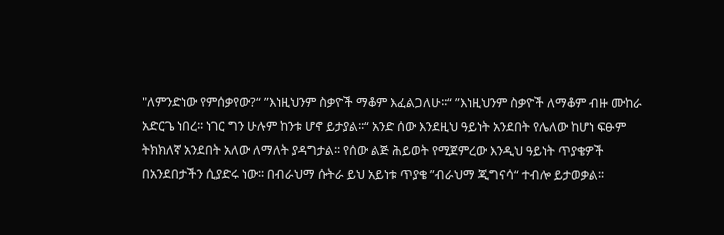"ለምንድነው የምሰቃየው?“ ”እነዚህንም ስቃዮች ማቆም እፈልጋለሁ፡፡“ ”እነዚህንም ስቃዮች ለማቆም ብዙ ሙከራ አድርጌ ነበረ፡፡ ነገር ግን ሁሉም ከንቱ ሆኖ ይታያል፡፡“ አንድ ሰው እንደዚህ ዓይነት አንደበት የሌለው ከሆነ ፍፁም ትክክለኛ አንደበት አለው ለማለት ያዳግታል፡፡ የሰው ልጅ ሕይወት የሚጀምረው እንዲህ ዓይነት ጥያቄዎች በአንደበታችን ሲያድሩ ነው፡፡ በብራህማ ሱትራ ይህ አይነቱ ጥያቄ ”ብራህማ ጂግናሳ“ ተብሎ ይታወቃል፡፡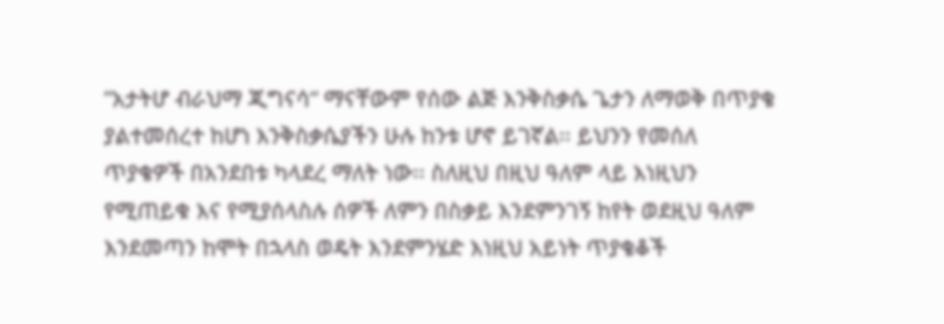”አታትሆ ብራህማ ጂግናሳ“ ማናቸውም የሰው ልጅ እንቅስቃሴ ጌታን ለማወቅ በጥያቄ ያልተመሰረተ ከሆነ እንቅስቃሴያችን ሁሉ ከንቱ ሆኖ ይገኛል፡፡ ይህንን የመሰለ ጥያቄዎች በአንደበቱ ካላደረ ማለት ነው፡፡ ስለዚህ በዚህ ዓለም ላይ እነዚህን የሚጠይቁ እና የሚያሰላስሉ ሰዎች ለምን በስቃይ እንደምንገኝ ከየት ወደዚህ ዓለም እንደመጣን ከሞት በኋላስ ወዴት እንደምንሄድ እነዚህ አይነት ጥያቄቆች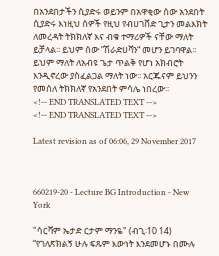በአንደበታችን ሲያድሩ ወይንም በአዋቂው ሰው አንደበት ሲያድሩ እነዚህ ሰዎች የዚህ የብሀገቨድ ጊታን መልእክት ለመረዳት ትክክለኛ እና ብቁ ተማሪዎች ናቸው ማለት ይቻላል፡፡ ይህም ሰው ”ሽራድሀቫን“ መሆን ይገባዋል፡፡ ይህም ማለት ለአብዩ ጌታ ጥልቅ የሆነ አክብሮት እንዲኖረው ያስፈልጋል ማለት ነው፡፡ አርጁናም ይህንን የመሰለ ትክክለኛ የአንደበት ምሳሌ ነበረው፡፡
<!-- END TRANSLATED TEXT -->
<!-- END TRANSLATED TEXT -->

Latest revision as of 06:06, 29 November 2017



660219-20 - Lecture BG Introduction - New York

"ሳርቫም ኤታድ ርታም ማንዬ" (ብጊ፡10 14) “የገለጽክልኝ ሁሉ ፍጹም እውነት እንደመሆኑ በሙሉ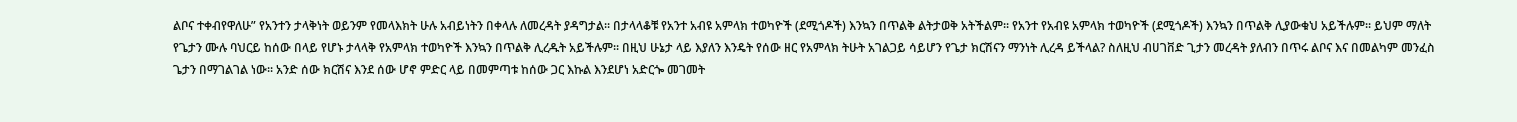ልቦና ተቀብየዋለሁ” የአንተን ታላቅነት ወይንም የመላእክት ሁሉ አብይነትን በቀላሉ ለመረዳት ያዳግታል፡፡ በታላላቆቹ የአንተ አብዩ አምላክ ተወካዮች (ደሚጎዶች) እንኳን በጥልቅ ልትታወቅ አትችልም፡፡ የአንተ የአብዩ አምላክ ተወካዮች (ደሚጎዶች) እንኳን በጥልቅ ሊያውቁህ አይችሉም፡፡ ይህም ማለት የጌታን ሙሉ ባህርይ ከሰው በላይ የሆኑ ታላላቅ የአምላክ ተወካዮች እንኳን በጥልቅ ሊረዱት አይችሉም፡፡ በዚህ ሁኔታ ላይ እያለን እንዴት የሰው ዘር የአምላክ ትሁት አገልጋይ ሳይሆን የጌታ ክርሽናን ማንነት ሊረዳ ይችላል? ስለዚህ ብሀገቨድ ጊታን መረዳት ያለብን በጥሩ ልቦና እና በመልካም መንፈስ ጌታን በማገልገል ነው፡፡ አንድ ሰው ክርሽና እንደ ሰው ሆኖ ምድር ላይ በመምጣቱ ከሰው ጋር እኩል እንደሆነ አድርጐ መገመት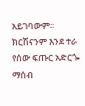አይገባውም፡፡ ክርሽናንም እንደ ተራ የሰው ፍጡር አድርጐ ማሰብ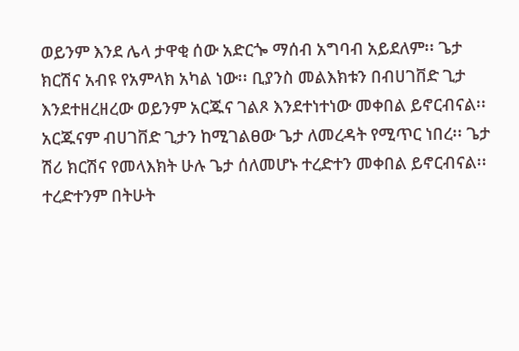ወይንም እንደ ሌላ ታዋቂ ሰው አድርጐ ማሰብ አግባብ አይደለም፡፡ ጌታ ክርሽና አብዩ የአምላክ አካል ነው፡፡ ቢያንስ መልእክቱን በብሀገቨድ ጊታ እንደተዘረዘረው ወይንም አርጁና ገልጾ እንደተነተነው መቀበል ይኖርብናል፡፡ አርጁናም ብሀገቨድ ጊታን ከሚገልፀው ጌታ ለመረዳት የሚጥር ነበረ፡፡ ጌታ ሽሪ ክርሽና የመላእክት ሁሉ ጌታ ሰለመሆኑ ተረድተን መቀበል ይኖርብናል፡፡ ተረድተንም በትሁት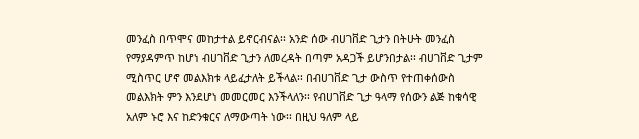መንፈስ በጥሞና መከታተል ይኖርብናል፡፡ አንድ ሰው ብሀገቨድ ጊታን በትሁት መንፈስ የማያዳምጥ ከሆነ ብሀገቨድ ጊታን ለመረዳት በጣም አዳጋች ይሆንበታል፡፡ ብሀገቨድ ጊታም ሚስጥር ሆኖ መልእክቱ ላይፈታለት ይችላል፡፡ በብሀገቨድ ጊታ ውስጥ የተጠቀሰውስ መልእክት ምን እንደሆነ መመርመር እንችላለን፡፡ የብሀገቨድ ጊታ ዓላማ የሰውን ልጅ ከቁሳዊ አለም ኑሮ እና ከድንቁርና ለማውጣት ነው፡፡ በዚህ ዓለም ላይ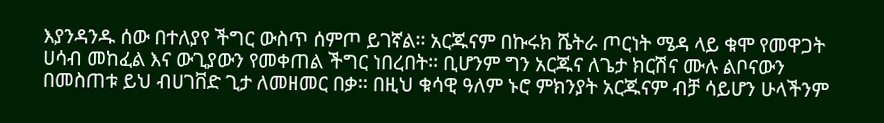እያንዳንዱ ሰው በተለያየ ችግር ውስጥ ሰምጦ ይገኛል፡፡ አርጁናም በኩሩክ ሼትራ ጦርነት ሜዳ ላይ ቁሞ የመዋጋት ሀሳብ መከፈል እና ውጊያውን የመቀጠል ችግር ነበረበት፡፡ ቢሆንም ግን አርጁና ለጌታ ክርሽና ሙሉ ልቦናውን በመስጠቱ ይህ ብሀገቨድ ጊታ ለመዘመር በቃ፡፡ በዚህ ቁሳዊ ዓለም ኑሮ ምክንያት አርጁናም ብቻ ሳይሆን ሁላችንም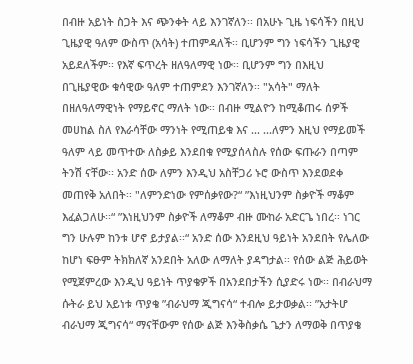በብዙ አይነት ስጋት እና ጭንቀት ላይ እንገኛለን፡፡ በአሁኑ ጊዜ ነፍሳችን በዚህ ጊዜያዊ ዓለም ውስጥ (አሳት) ተጠምዳለች፡፡ ቢሆንም ግን ነፍሳችን ጊዜያዊ አይደለችም፡፡ የእኛ ፍጥረት ዘለዓለማዊ ነው፡፡ ቢሆንም ግን በእዚህ በጊዜያዊው ቁሳዊው ዓለም ተጠምደን እንገኛለን፡፡ "አሳት" ማለት በዘለዓለማዊነት የማይኖር ማለት ነው፡፡ በብዙ ሚልዮን ከሚቆጠሩ ሰዎች መሀከል ስለ የእራሳቸው ማንነት የሚጠይቁ እና ... ...ለምን እዚህ የማይመች ዓለም ላይ መጥተው ለስቃይ እንደበቁ የሚያሰላስሉ የሰው ፍጡራን በጣም ትንሽ ናቸው፡፡ አንድ ሰው ለምን እንዲህ አስቸጋሪ ኑሮ ውስጥ እንደወደቀ መጠየቅ አለበት፡፡ "ለምንድነው የምሰቃየው?“ ”እነዚህንም ስቃዮች ማቆም እፈልጋለሁ፡፡“ ”እነዚህንም ስቃዮች ለማቆም ብዙ ሙከራ አድርጌ ነበረ፡፡ ነገር ግን ሁሉም ከንቱ ሆኖ ይታያል፡፡“ አንድ ሰው እንደዚህ ዓይነት አንደበት የሌለው ከሆነ ፍፁም ትክክለኛ አንደበት አለው ለማለት ያዳግታል፡፡ የሰው ልጅ ሕይወት የሚጀምረው እንዲህ ዓይነት ጥያቄዎች በአንደበታችን ሲያድሩ ነው፡፡ በብራህማ ሱትራ ይህ አይነቱ ጥያቄ ”ብራህማ ጂግናሳ“ ተብሎ ይታወቃል፡፡ ”አታትሆ ብራህማ ጂግናሳ“ ማናቸውም የሰው ልጅ እንቅስቃሴ ጌታን ለማወቅ በጥያቄ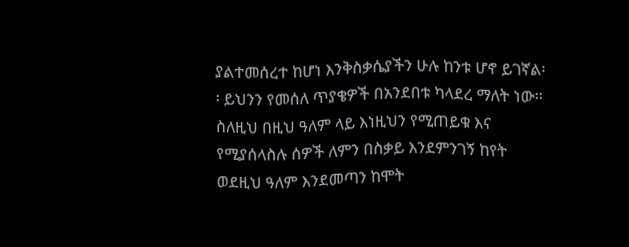ያልተመሰረተ ከሆነ እንቅስቃሴያችን ሁሉ ከንቱ ሆኖ ይገኛል፡፡ ይህንን የመሰለ ጥያቄዎች በአንደበቱ ካላደረ ማለት ነው፡፡ ስለዚህ በዚህ ዓለም ላይ እነዚህን የሚጠይቁ እና የሚያሰላስሉ ሰዎች ለምን በስቃይ እንደምንገኝ ከየት ወደዚህ ዓለም እንደመጣን ከሞት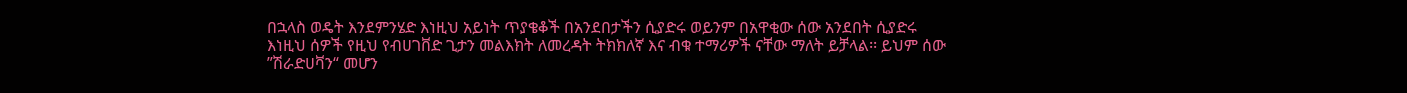በኋላስ ወዴት እንደምንሄድ እነዚህ አይነት ጥያቄቆች በአንደበታችን ሲያድሩ ወይንም በአዋቂው ሰው አንደበት ሲያድሩ እነዚህ ሰዎች የዚህ የብሀገቨድ ጊታን መልእክት ለመረዳት ትክክለኛ እና ብቁ ተማሪዎች ናቸው ማለት ይቻላል፡፡ ይህም ሰው ”ሽራድሀቫን“ መሆን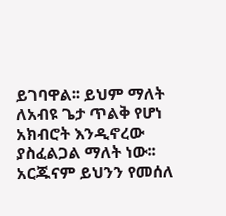ይገባዋል፡፡ ይህም ማለት ለአብዩ ጌታ ጥልቅ የሆነ አክብሮት እንዲኖረው ያስፈልጋል ማለት ነው፡፡ አርጁናም ይህንን የመሰለ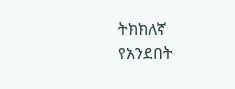ትክክለኛ የአንደበት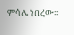ምሳሌ ነበረው፡፡